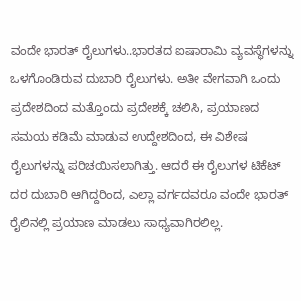ವಂದೇ ಭಾರತ್ ರೈಲುಗಳು..ಭಾರತದ ಐಷಾರಾಮಿ ವ್ಯವಸ್ಥೆಗಳನ್ನು ಒಳಗೊಂಡಿರುವ ದುಬಾರಿ ರೈಲುಗಳು. ಅತೀ ವೇಗವಾಗಿ ಒಂದು ಪ್ರದೇಶದಿಂದ ಮತ್ತೊಂದು ಪ್ರದೇಶಕ್ಕೆ ಚಲಿಸಿ, ಪ್ರಯಾಣದ ಸಮಯ ಕಡಿಮೆ ಮಾಡುವ ಉದ್ದೇಶದಿಂದ, ಈ ವಿಶೇಷ ರೈಲುಗಳನ್ನು ಪರಿಚಯಿಸಲಾಗಿತ್ತು. ಆದರೆ ಈ ರೈಲುಗಳ ಟಿಕೆಟ್ ದರ ದುಬಾರಿ ಆಗಿದ್ದರಿಂದ, ಎಲ್ಲಾ ವರ್ಗದವರೂ ವಂದೇ ಭಾರತ್ ರೈಲಿನಲ್ಲಿ ಪ್ರಯಾಣ ಮಾಡಲು ಸಾಧ್ಯವಾಗಿರಲಿಲ್ಲ.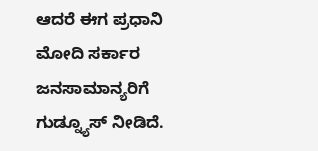ಆದರೆ ಈಗ ಪ್ರಧಾನಿ ಮೋದಿ ಸರ್ಕಾರ ಜನಸಾಮಾನ್ಯರಿಗೆ ಗುಡ್ನ್ಯೂಸ್ ನೀಡಿದೆ.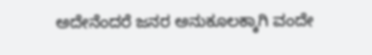ಅದೇನೆಂದರೆ ಜನರ ಅನುಕೂಲಕ್ಕಾಗಿ ವಂದೇ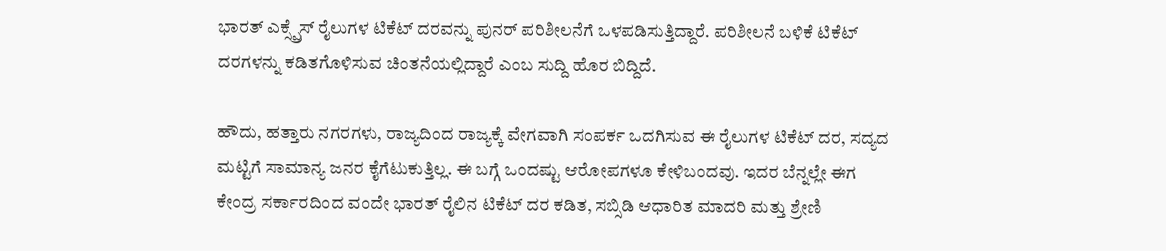ಭಾರತ್ ಎಕ್ಸ್ಪ್ರೆಸ್ ರೈಲುಗಳ ಟಿಕೆಟ್ ದರವನ್ನು ಪುನರ್ ಪರಿಶೀಲನೆಗೆ ಒಳಪಡಿಸುತ್ತಿದ್ದಾರೆ. ಪರಿಶೀಲನೆ ಬಳಿಕೆ ಟಿಕೆಟ್ ದರಗಳನ್ನು ಕಡಿತಗೊಳಿಸುವ ಚಿಂತನೆಯಲ್ಲಿದ್ದಾರೆ ಎಂಬ ಸುದ್ದಿ ಹೊರ ಬಿದ್ದಿದೆ.

ಹೌದು, ಹತ್ತಾರು ನಗರಗಳು, ರಾಜ್ಯದಿಂದ ರಾಜ್ಯಕ್ಕೆ ವೇಗವಾಗಿ ಸಂಪರ್ಕ ಒದಗಿಸುವ ಈ ರೈಲುಗಳ ಟಿಕೆಟ್ ದರ, ಸದ್ಯದ ಮಟ್ಟಿಗೆ ಸಾಮಾನ್ಯ ಜನರ ಕೈಗೆಟುಕುತ್ತಿಲ್ಲ. ಈ ಬಗ್ಗೆ ಒಂದಷ್ಟು ಆರೋಪಗಳೂ ಕೇಳಿಬಂದವು. ಇದರ ಬೆನ್ನಲ್ಲೇ ಈಗ ಕೇಂದ್ರ ಸರ್ಕಾರದಿಂದ ವಂದೇ ಭಾರತ್ ರೈಲಿನ ಟಿಕೆಟ್ ದರ ಕಡಿತ, ಸಬ್ಸಿಡಿ ಆಧಾರಿತ ಮಾದರಿ ಮತ್ತು ಶ್ರೇಣಿ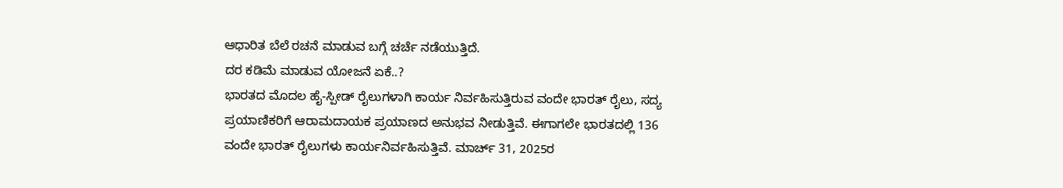ಆಧಾರಿತ ಬೆಲೆ ರಚನೆ ಮಾಡುವ ಬಗ್ಗೆ ಚರ್ಚೆ ನಡೆಯುತ್ತಿದೆ.
ದರ ಕಡಿಮೆ ಮಾಡುವ ಯೋಜನೆ ಏಕೆ..?
ಭಾರತದ ಮೊದಲ ಹೈ-ಸ್ಪೀಡ್ ರೈಲುಗಳಾಗಿ ಕಾರ್ಯ ನಿರ್ವಹಿಸುತ್ತಿರುವ ವಂದೇ ಭಾರತ್ ರೈಲು, ಸದ್ಯ ಪ್ರಯಾಣಿಕರಿಗೆ ಆರಾಮದಾಯಕ ಪ್ರಯಾಣದ ಅನುಭವ ನೀಡುತ್ತಿವೆ. ಈಗಾಗಲೇ ಭಾರತದಲ್ಲಿ 136 ವಂದೇ ಭಾರತ್ ರೈಲುಗಳು ಕಾರ್ಯನಿರ್ವಹಿಸುತ್ತಿವೆ. ಮಾರ್ಚ್ 31, 2025ರ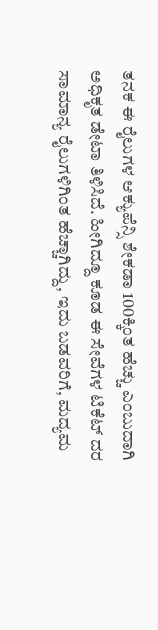ತನಕ ಈ ರೈಲುಗಳ ಆಕ್ಯುಪೆನ್ಸಿ ಶೇಕಡಾ 100ಕ್ಕಿಂತ ಹೆಚ್ಚು ಎಂಬುದಾಗಿ ಅಧಿಕೃತ ಡೇಟಾ ತಿಳಿಸಿದೆ. ಹೀಗಿದ್ದೂ ಕೂಡ ಈ ಸೇವೆಗಳ ಟಿಕೆಟ್ ದರ ಸಾಮಾನ್ಯ ರೈಲುಗಳಿಗಿಂತ ಹೆಚ್ಚಾಗಿದ್ದು, ಇದು ಬಡವರಿಗೆ, ಮದ್ಯಮ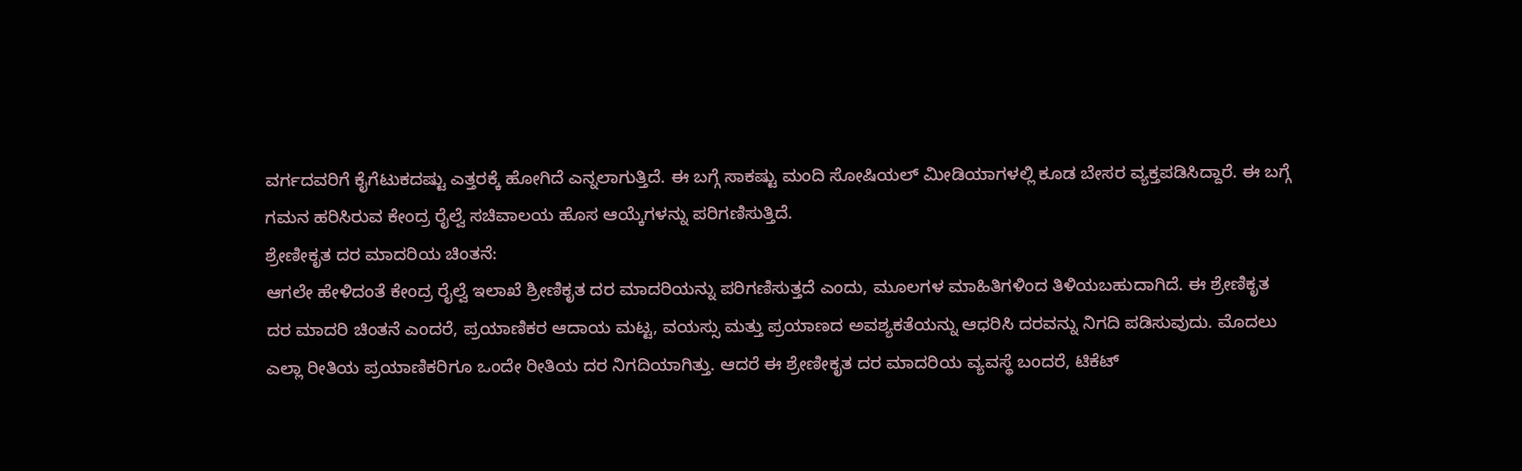ವರ್ಗದವರಿಗೆ ಕೈಗೆಟುಕದಷ್ಟು ಎತ್ತರಕ್ಕೆ ಹೋಗಿದೆ ಎನ್ನಲಾಗುತ್ತಿದೆ. ಈ ಬಗ್ಗೆ ಸಾಕಷ್ಟು ಮಂದಿ ಸೋಷಿಯಲ್ ಮೀಡಿಯಾಗಳಲ್ಲಿ ಕೂಡ ಬೇಸರ ವ್ಯಕ್ತಪಡಿಸಿದ್ದಾರೆ. ಈ ಬಗ್ಗೆ ಗಮನ ಹರಿಸಿರುವ ಕೇಂದ್ರ ರೈಲ್ವೆ ಸಚಿವಾಲಯ ಹೊಸ ಆಯ್ಕೆಗಳನ್ನು ಪರಿಗಣಿಸುತ್ತಿದೆ.
ಶ್ರೇಣೀಕೃತ ದರ ಮಾದರಿಯ ಚಿಂತನೆ:
ಆಗಲೇ ಹೇಳಿದಂತೆ ಕೇಂದ್ರ ರೈಲ್ವೆ ಇಲಾಖೆ ಶ್ರೀಣಿಕೃತ ದರ ಮಾದರಿಯನ್ನು ಪರಿಗಣಿಸುತ್ತದೆ ಎಂದು, ಮೂಲಗಳ ಮಾಹಿತಿಗಳಿಂದ ತಿಳಿಯಬಹುದಾಗಿದೆ. ಈ ಶ್ರೇಣಿಕೃತ ದರ ಮಾದರಿ ಚಿಂತನೆ ಎಂದರೆ, ಪ್ರಯಾಣಿಕರ ಆದಾಯ ಮಟ್ಟ, ವಯಸ್ಸು ಮತ್ತು ಪ್ರಯಾಣದ ಅವಶ್ಯಕತೆಯನ್ನು ಆಧರಿಸಿ ದರವನ್ನು ನಿಗದಿ ಪಡಿಸುವುದು. ಮೊದಲು ಎಲ್ಲಾ ರೀತಿಯ ಪ್ರಯಾಣಿಕರಿಗೂ ಒಂದೇ ರೀತಿಯ ದರ ನಿಗದಿಯಾಗಿತ್ತು. ಆದರೆ ಈ ಶ್ರೇಣೀಕೃತ ದರ ಮಾದರಿಯ ವ್ಯವಸ್ಥೆ ಬಂದರೆ, ಟಿಕೆಟ್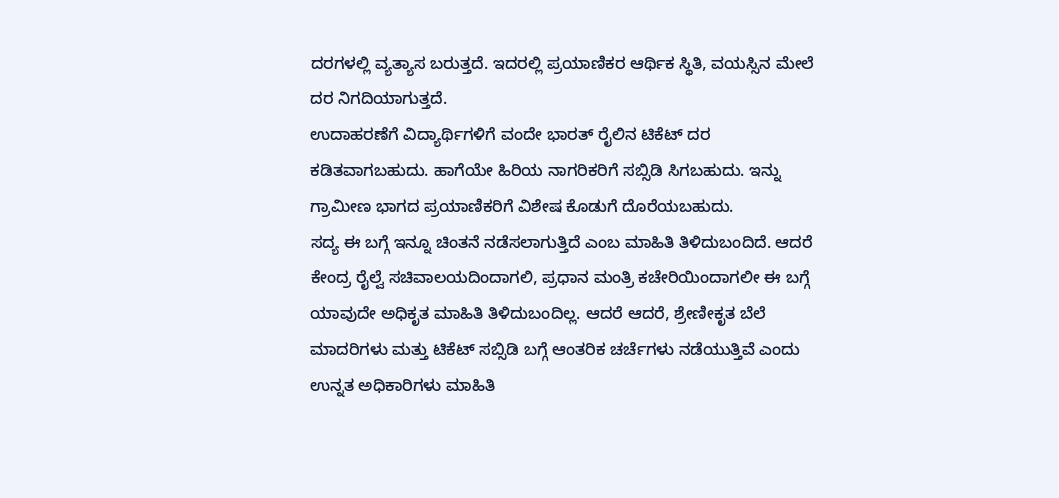ದರಗಳಲ್ಲಿ ವ್ಯತ್ಯಾಸ ಬರುತ್ತದೆ. ಇದರಲ್ಲಿ ಪ್ರಯಾಣಿಕರ ಆರ್ಥಿಕ ಸ್ಥಿತಿ, ವಯಸ್ಸಿನ ಮೇಲೆ ದರ ನಿಗದಿಯಾಗುತ್ತದೆ.
ಉದಾಹರಣೆಗೆ ವಿದ್ಯಾರ್ಥಿಗಳಿಗೆ ವಂದೇ ಭಾರತ್ ರೈಲಿನ ಟಿಕೆಟ್ ದರ ಕಡಿತವಾಗಬಹುದು. ಹಾಗೆಯೇ ಹಿರಿಯ ನಾಗರಿಕರಿಗೆ ಸಬ್ಸಿಡಿ ಸಿಗಬಹುದು. ಇನ್ನು ಗ್ರಾಮೀಣ ಭಾಗದ ಪ್ರಯಾಣಿಕರಿಗೆ ವಿಶೇಷ ಕೊಡುಗೆ ದೊರೆಯಬಹುದು.
ಸದ್ಯ ಈ ಬಗ್ಗೆ ಇನ್ನೂ ಚಿಂತನೆ ನಡೆಸಲಾಗುತ್ತಿದೆ ಎಂಬ ಮಾಹಿತಿ ತಿಳಿದುಬಂದಿದೆ. ಆದರೆ ಕೇಂದ್ರ ರೈಲ್ವೆ ಸಚಿವಾಲಯದಿಂದಾಗಲಿ, ಪ್ರಧಾನ ಮಂತ್ರಿ ಕಚೇರಿಯಿಂದಾಗಲೀ ಈ ಬಗ್ಗೆ ಯಾವುದೇ ಅಧಿಕೃತ ಮಾಹಿತಿ ತಿಳಿದುಬಂದಿಲ್ಲ. ಆದರೆ ಆದರೆ, ಶ್ರೇಣೀಕೃತ ಬೆಲೆ ಮಾದರಿಗಳು ಮತ್ತು ಟಿಕೆಟ್ ಸಬ್ಸಿಡಿ ಬಗ್ಗೆ ಆಂತರಿಕ ಚರ್ಚೆಗಳು ನಡೆಯುತ್ತಿವೆ ಎಂದು ಉನ್ನತ ಅಧಿಕಾರಿಗಳು ಮಾಹಿತಿ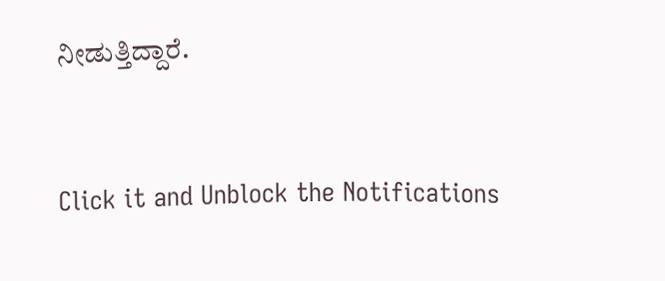ನೀಡುತ್ತಿದ್ದಾರೆ.


Click it and Unblock the Notifications